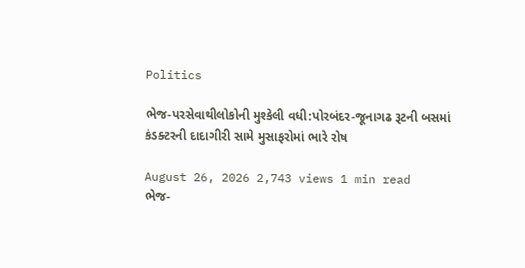Politics

ભેજ-પરસેવાથીલોકોની મુશ્કેલી વધી:પોરબંદર-જૂનાગઢ રૂટની બસમાં કંડક્ટરની દાદાગીરી સામે મુસાફરોમાં ભારે રોષ

August 26, 2026 2,743 views 1 min read
ભેજ-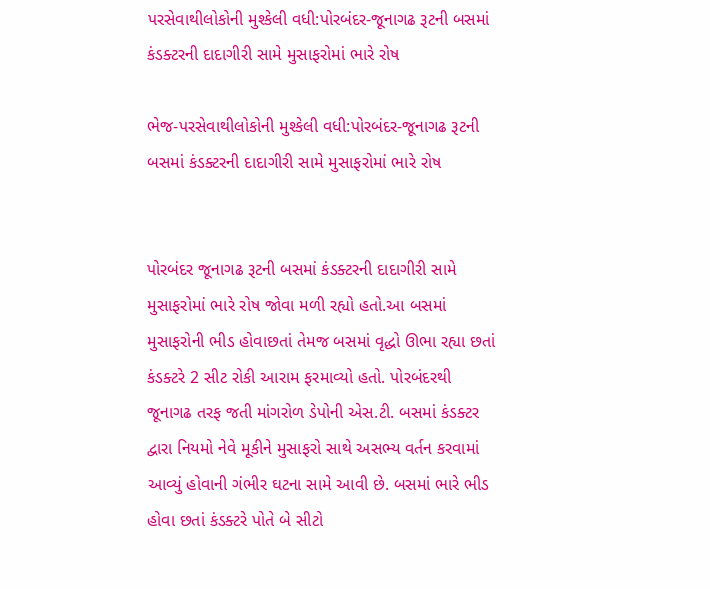પરસેવાથીલોકોની મુશ્કેલી વધી:પોરબંદર-જૂનાગઢ રૂટની બસમાં કંડક્ટરની દાદાગીરી સામે મુસાફરોમાં ભારે રોષ

ભેજ-પરસેવાથીલોકોની મુશ્કેલી વધી:પોરબંદર-જૂનાગઢ રૂટની બસમાં કંડક્ટરની દાદાગીરી સામે મુસાફરોમાં ભારે રોષ


પોરબંદર જૂનાગઢ રૂટની બસમાં કંડક્ટરની દાદાગીરી સામે મુસાફરોમાં ભારે રોષ જોવા મળી રહ્યો હતો.આ બસમાં મુસાફરોની ભીડ હોવાછતાં તેમજ બસમાં વૃદ્ધો ઊભા રહ્યા છતાં કંડક્ટરે 2 સીટ રોકી આરામ ફરમાવ્યો હતો. પોરબંદરથી જૂનાગઢ તરફ જતી માંગરોળ ડેપોની એસ.ટી. બસમાં કંડક્ટર દ્વારા નિયમો નેવે મૂકીને મુસાફરો સાથે અસભ્ય વર્તન કરવામાં આવ્યું હોવાની ગંભીર ઘટના સામે આવી છે. બસમાં ભારે ભીડ હોવા છતાં કંડક્ટરે પોતે બે સીટો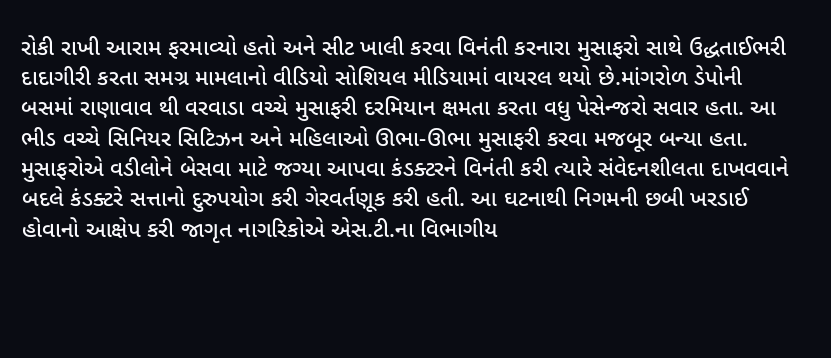રોકી રાખી આરામ ફરમાવ્યો હતો અને સીટ ખાલી કરવા વિનંતી કરનારા મુસાફરો સાથે ઉદ્ધતાઈભરી દાદાગીરી કરતા સમગ્ર મામલાનો વીડિયો સોશિયલ મીડિયામાં વાયરલ થયો છે.માંગરોળ ડેપોની બસમાં રાણાવાવ થી વરવાડા વચ્ચે મુસાફરી દરમિયાન ક્ષમતા કરતા વધુ પેસેન્જરો સવાર હતા. આ ભીડ વચ્ચે સિનિયર સિટિઝન અને મહિલાઓ ઊભા-ઊભા મુસાફરી કરવા મજબૂર બન્યા હતા. મુસાફરોએ વડીલોને બેસવા માટે જગ્યા આપવા કંડક્ટરને વિનંતી કરી ત્યારે સંવેદનશીલતા દાખવવાને બદલે કંડક્ટરે સત્તાનો દુરુપયોગ કરી ગેરવર્તણૂક કરી હતી. આ ઘટનાથી નિગમની છબી ખરડાઈ હોવાનો આક્ષેપ કરી જાગૃત નાગરિકોએ એસ.ટી.ના વિભાગીય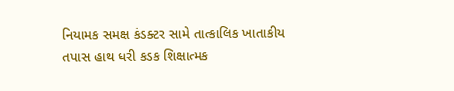નિયામક સમક્ષ કંડક્ટર સામે તાત્કાલિક ખાતાકીય તપાસ હાથ ધરી કડક શિક્ષાત્મક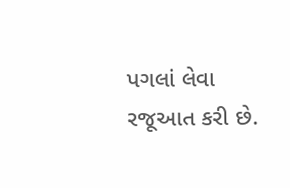પગલાં લેવા રજૂઆત કરી છે.